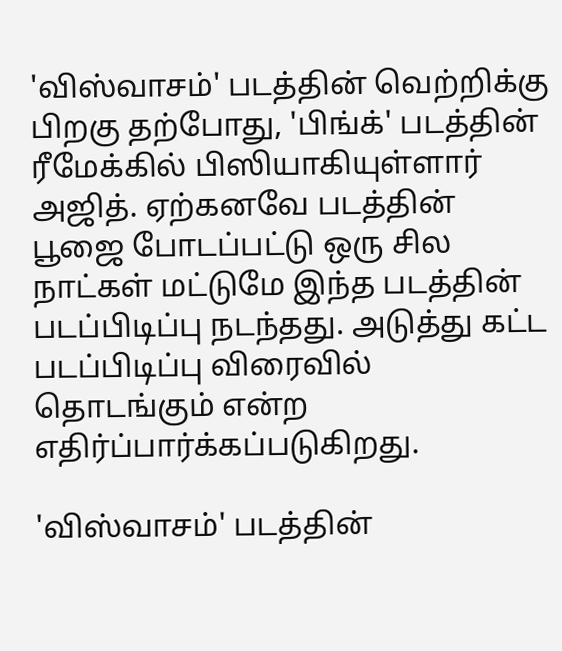'விஸ்வாசம்' படத்தின் வெற்றிக்கு பிறகு தற்போது, 'பிங்க்' படத்தின் ரீமேக்கில் பிஸியாகியுள்ளார் அஜித். ஏற்கனவே படத்தின் பூஜை போடப்பட்டு ஒரு சில நாட்கள் மட்டுமே இந்த படத்தின் படப்பிடிப்பு நடந்தது. அடுத்து கட்ட படப்பிடிப்பு விரைவில் தொடங்கும் என்ற எதிர்ப்பார்க்கப்படுகிறது.

'விஸ்வாசம்' படத்தின்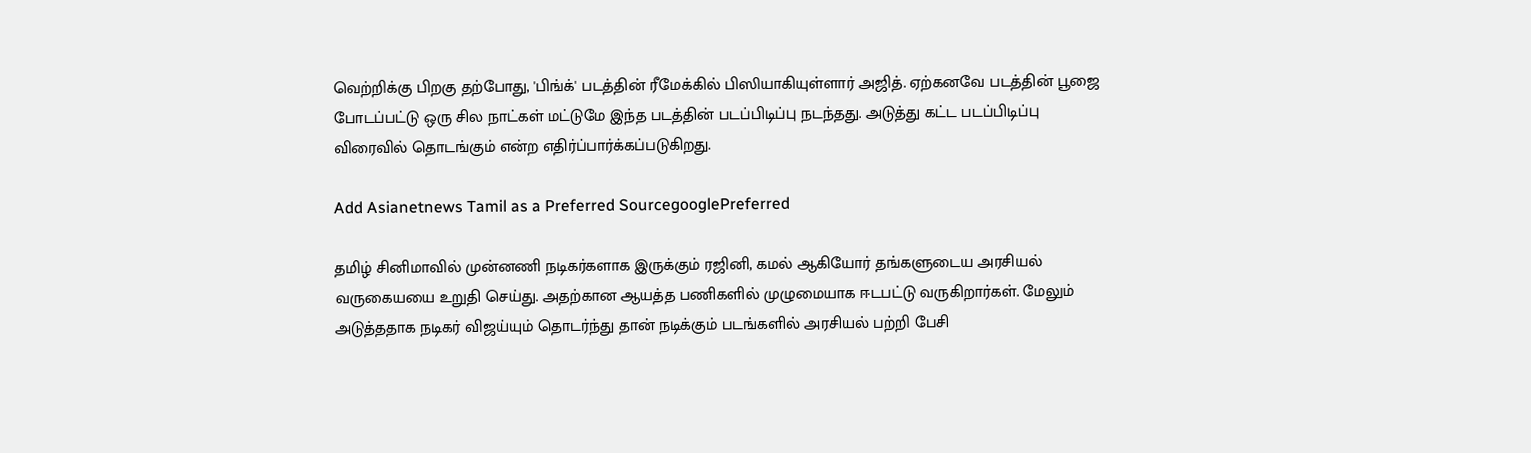வெற்றிக்கு பிறகு தற்போது, 'பிங்க்' படத்தின் ரீமேக்கில் பிஸியாகியுள்ளார் அஜித். ஏற்கனவே படத்தின் பூஜை போடப்பட்டு ஒரு சில நாட்கள் மட்டுமே இந்த படத்தின் படப்பிடிப்பு நடந்தது. அடுத்து கட்ட படப்பிடிப்பு விரைவில் தொடங்கும் என்ற எதிர்ப்பார்க்கப்படுகிறது.

Add Asianetnews Tamil as a Preferred SourcegooglePreferred

தமிழ் சினிமாவில் முன்னணி நடிகர்களாக இருக்கும் ரஜினி, கமல் ஆகியோர் தங்களுடைய அரசியல் வருகையயை உறுதி செய்து. அதற்கான ஆயத்த பணிகளில் முழுமையாக ஈடபட்டு வருகிறார்கள். மேலும் அடுத்ததாக நடிகர் விஜய்யும் தொடர்ந்து தான் நடிக்கும் படங்களில் அரசியல் பற்றி பேசி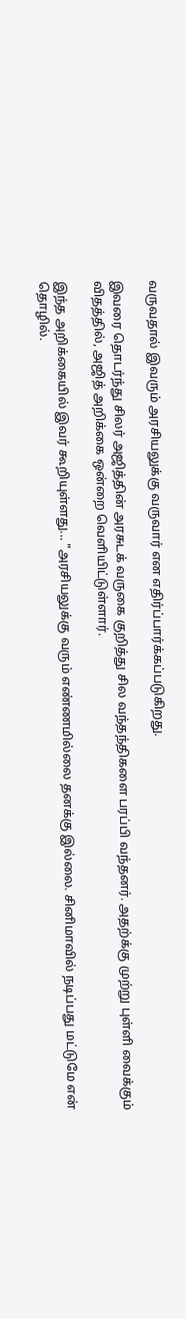வருவதால் இவரும் அரசியலுக்கு வருவார் என எதிர்ப்பார்க்கப்படுகிறது.

இவரை தொடர்ந்து சிலர் அஜித்தின் அரசுடக் வருகை குறித்து சில வந்தந்திகளை பரப்பி வந்தனர். அதற்க்கு முற்று புள்ளி வைக்கும் விதத்தில், அஜித் அறிக்கை ஒன்றை வெளியிட்டுள்ளார்.

இந்த அறிக்கையில் இவர் கூறியுள்ளது... "அரசியலுக்கு வரும் எண்ணமில்லை தனக்கு இல்லை. சினிமாவில் நடிப்பது மட்டுமே என் தொழில்.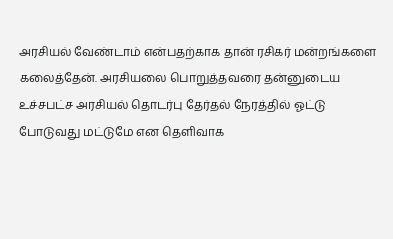அரசியல் வேண்டாம் என்பதற்காக தான் ரசிகர் மன்றங்களை கலைத்தேன். அரசியலை பொறுத்தவரை தன்னுடைய உச்சபட்ச அரசியல் தொடர்பு தேர்தல் நேரத்தில் ஓட்டு போடுவது மட்டுமே என தெளிவாக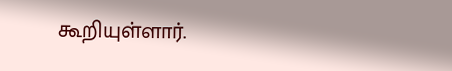கூறியுள்ளார்.